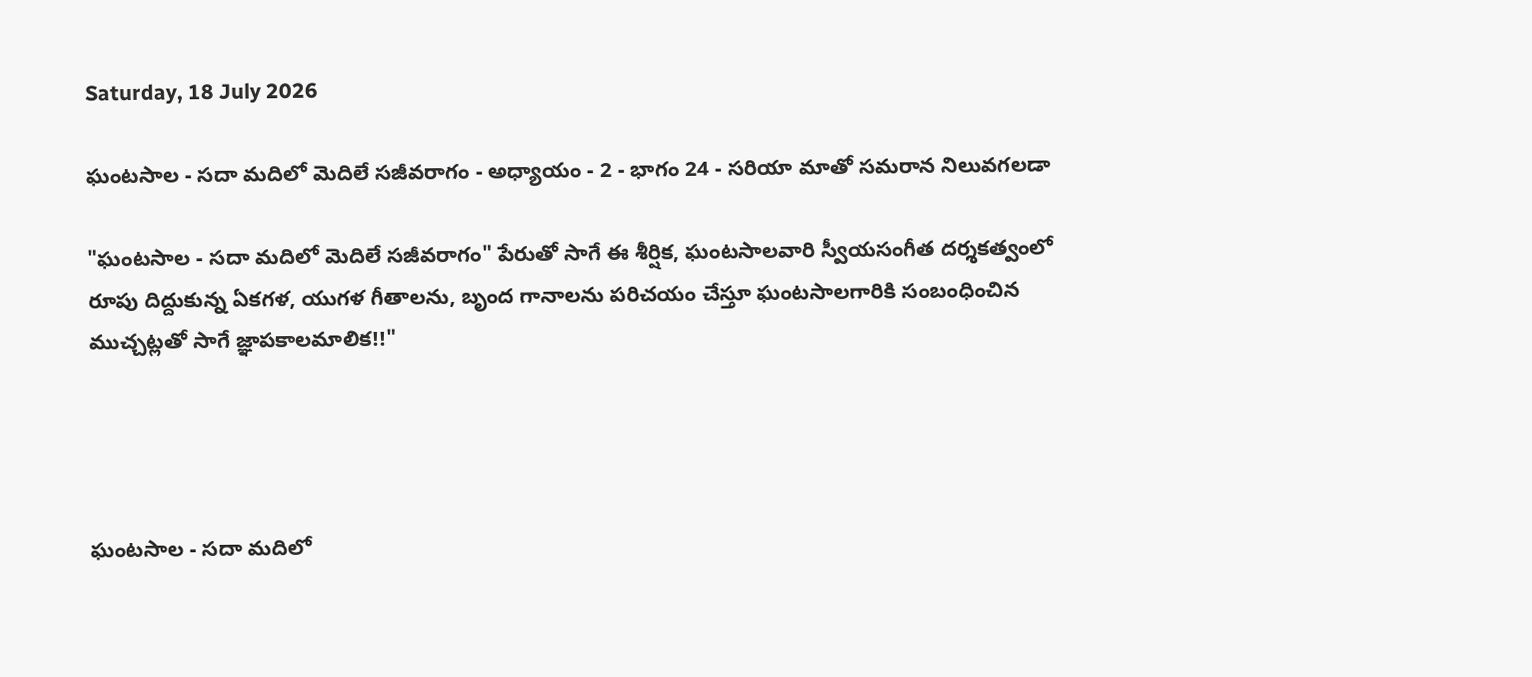Saturday, 18 July 2026

ఘంటసాల - సదా మదిలో మెదిలే సజీవరాగం - అధ్యాయం - 2 - భాగం 24 - సరియా మాతో సమరాన నిలువగలడా

"ఘంటసాల - సదా మదిలో మెదిలే సజీవరాగం" పేరుతో సాగే ఈ శీర్షిక, ఘంటసాలవారి స్వీయసంగీత దర్శకత్వంలో రూపు దిద్దుకున్న ఏకగళ, యుగళ గీతాలను, బృంద గానాలను పరిచయం చేస్తూ ఘంటసాలగారికి సంబంధించిన ముచ్చట్లతో సాగే జ్ఞాపకాలమాలిక!!"




ఘంటసాల - సదా మదిలో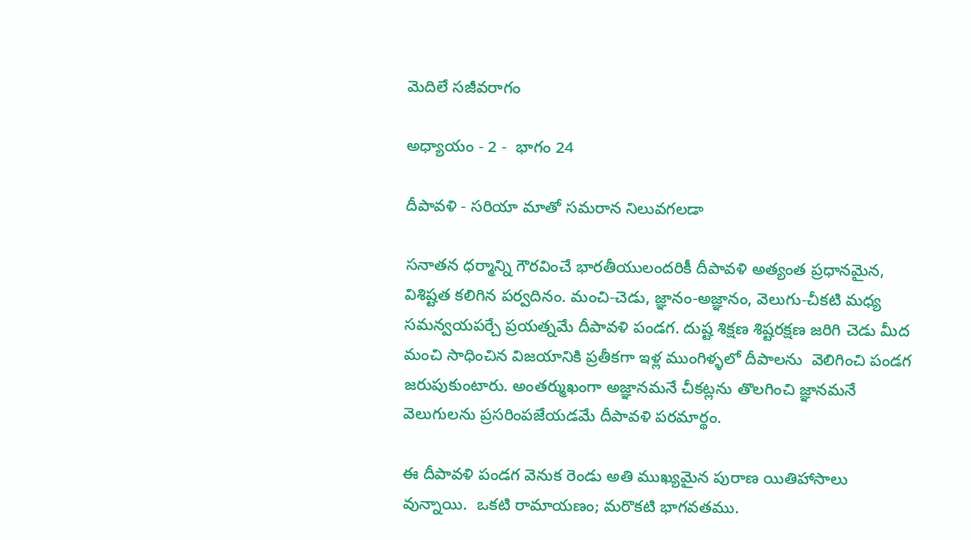మెదిలే సజీవరాగం

అధ్యాయం - 2 -  భాగం 24

దీపావళి - సరియా మాతో సమరాన నిలువగలడా

సనాతన ధర్మాన్ని గౌరవించే భారతీయులందరికీ దీపావళి అత్యంత ప్రధానమైన, విశిష్టత కలిగిన పర్వదినం. మంచి-చెడు, జ్ఞానం-అజ్ఞానం, వెలుగు-చీకటి మధ్య సమన్వయపర్చే ప్రయత్నమే దీపావళి పండగ. దుష్ట శిక్షణ శిష్టరక్షణ జరిగి చెడు మీద మంచి సాధించిన విజయానికి ప్రతీకగా ఇళ్ల ముంగిళ్ళలో దీపాలను  వెలిగించి పండగ జరుపుకుంటారు. అంతర్ముఖంగా అజ్ఞానమనే చీకట్లను తొలగించి జ్ఞానమనే వెలుగులను ప్రసరింపజేయడమే దీపావళి పరమార్థం.

ఈ దీపావళి పండగ వెనుక రెండు అతి ముఖ్యమైన పురాణ యితిహాసాలు వున్నాయి.  ఒకటి రామాయణం; మరొకటి భాగవతము.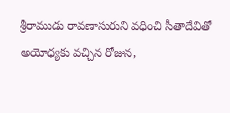శ్రీరాముడు రావణాసురుని వధించి సీతాదేవితో అయోధ్యకు వచ్చిన రోజున,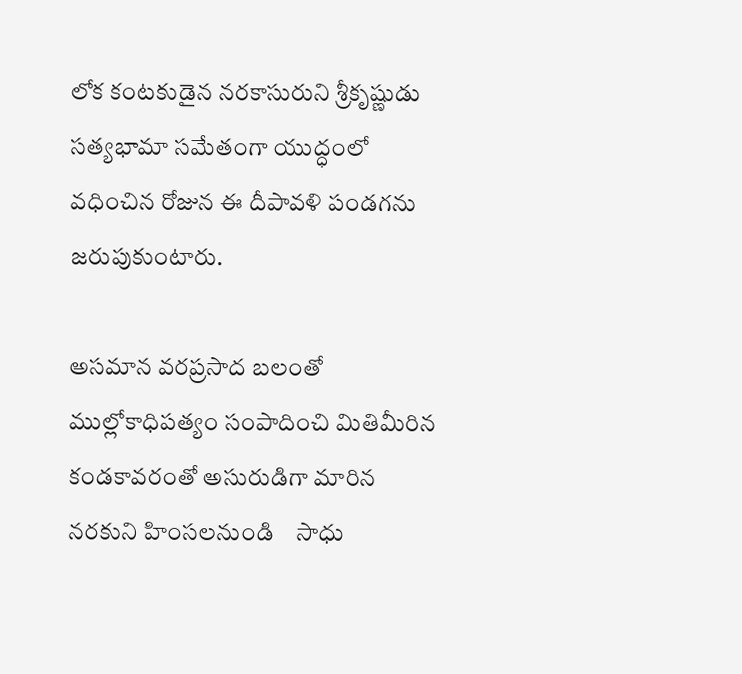లోక కంటకుడైన నరకాసురుని శ్రీకృష్ణుడు సత్యభామా సమేతంగా యుద్ధంలో వధించిన రోజున ఈ దీపావళి పండగను జరుపుకుంటారు.

అసమాన వరప్రసాద బలంతో ముల్లోకాధిపత్యం సంపాదించి మితిమీరిన కండకావరంతో అసురుడిగా మారిన నరకుని హింసలనుండి    సాధు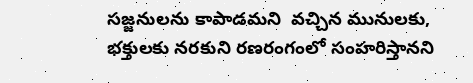సజ్జనులను కాపాడమని  వచ్చిన మునులకు, భక్తులకు నరకుని రణరంగంలో సంహరిస్తానని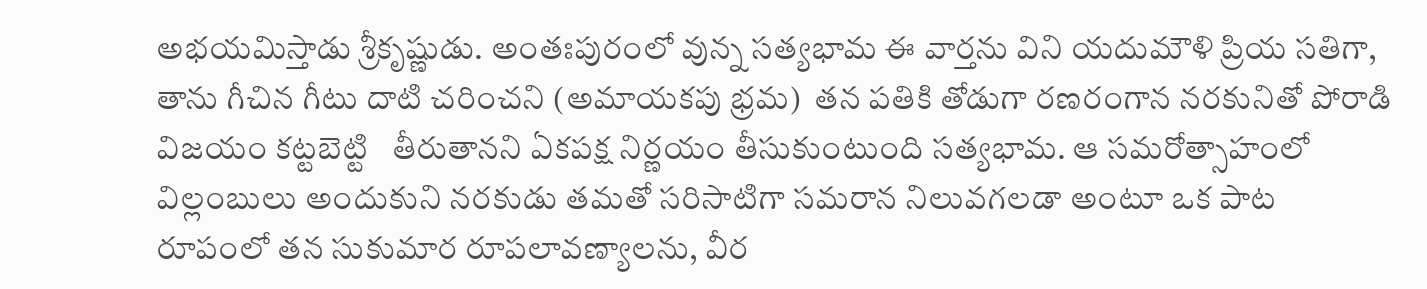అభయమిస్తాడు శ్రీకృష్ణుడు. అంతఃపురంలో వున్న సత్యభామ ఈ వార్తను విని యదుమౌళి ప్రియ సతిగా, తాను గీచిన గీటు దాటి చరించని (అమాయకపు భ్రమ)  తన పతికి తోడుగా రణరంగాన నరకునితో పోరాడి విజయం కట్టబెట్టి   తీరుతానని ఏకపక్ష నిర్ణయం తీసుకుంటుంది సత్యభామ. ఆ సమరోత్సాహంలో విల్లంబులు అందుకుని నరకుడు తమతో సరిసాటిగా సమరాన నిలువగలడా అంటూ ఒక పాట రూపంలో తన సుకుమార రూపలావణ్యాలను, వీర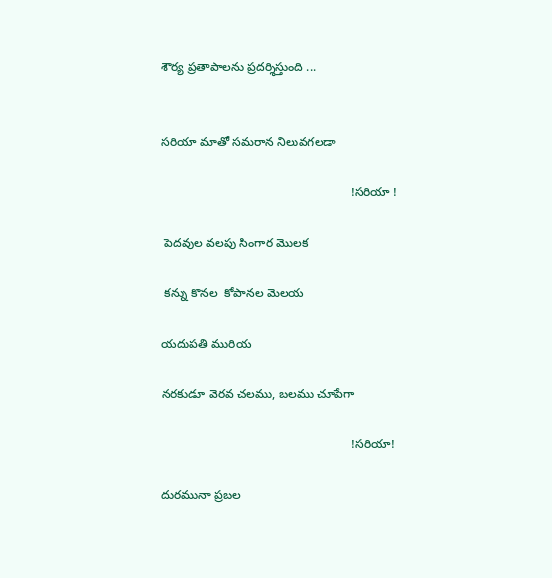శౌర్య ప్రతాపాలను ప్రదర్శిస్తుంది ...


సరియా మాతో సమరాన నిలువగలడా

                                                        !సరియా !

 పెదవుల వలపు సింగార మొలక

 కన్ను కొనల  కోపానల మెలయ

యదుపతి మురియ

నరకుడూ వెరవ చలము, బలము చూపేగా

                                                        !సరియా!

దురమునా ప్రబల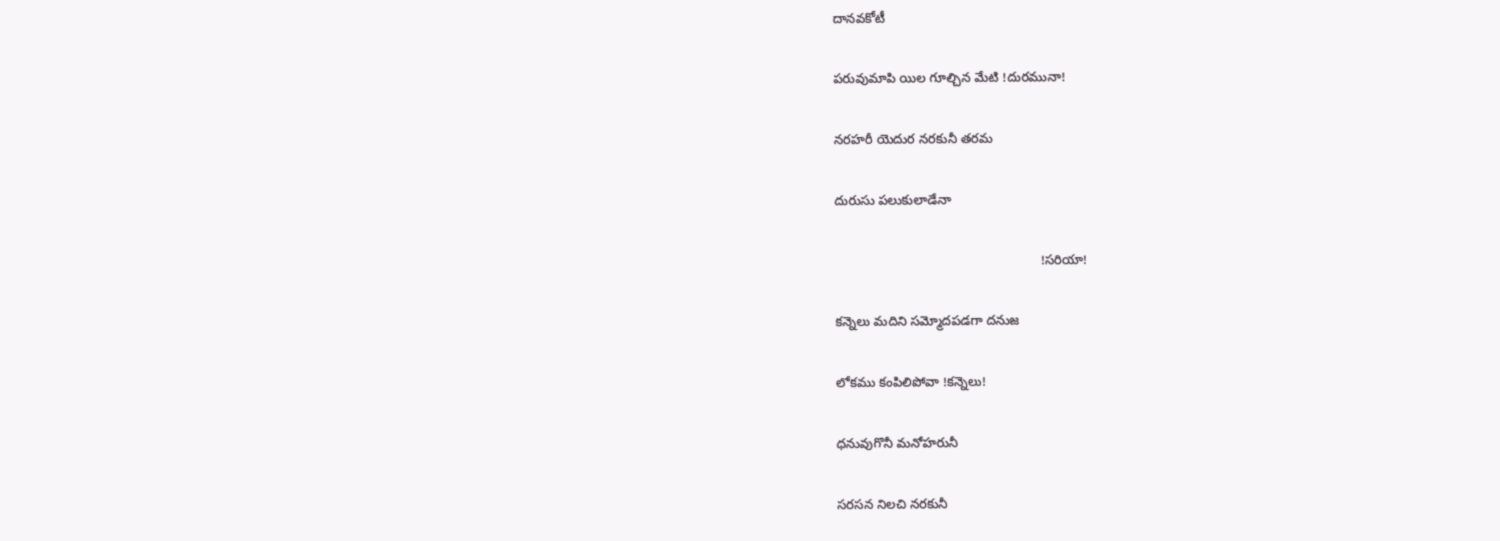దానవకోటీ

పరువుమాపి యిల గూల్చిన మేటి !దురమునా!

నరహరీ యెదుర నరకునీ తరమ

దురుసు పలుకులాడేనా

                                                        !సరియా!

కన్నెలు మదిని సమ్మోదపడగా దనుజ

లోకము కంపిలిపోవా !కన్నెలు!

ధనువుగొనీ మనోహరునీ

సరసన నిలచి నరకునీ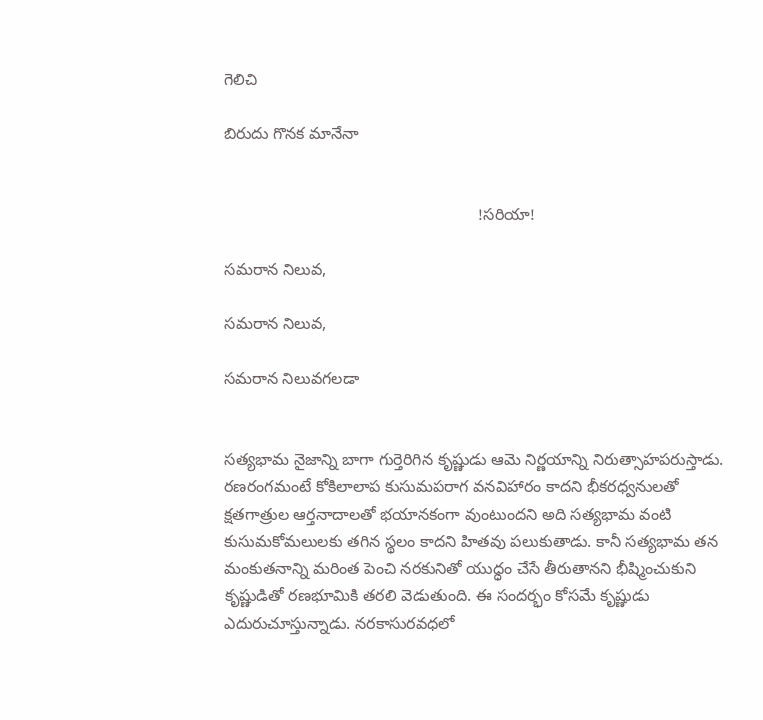గెలిచి

బిరుదు గొనక మానేనా


                                                        !సరియా!

సమరాన నిలువ,

సమరాన నిలువ,

సమరాన నిలువగలడా


సత్యభామ నైజాన్ని బాగా గుర్తెరిగిన కృష్ణుడు ఆమె నిర్ణయాన్ని నిరుత్సాహపరుస్తాడు. రణరంగమంటే కోకిలాలాప కుసుమపరాగ వనవిహారం కాదని భీకరధ్వనులతో క్షతగాత్రుల ఆర్తనాదాలతో భయానకంగా వుంటుందని అది సత్యభామ వంటి కుసుమకోమలులకు తగిన స్థలం కాదని హితవు పలుకుతాడు. కానీ సత్యభామ తన మంకుతనాన్ని మరింత పెంచి నరకునితో యుధ్ధం చేసే తీరుతానని భీష్మించుకుని కృష్ణుడితో రణభూమికి తరలి వెడుతుంది. ఈ సందర్భం కోసమే కృష్ణుడు ఎదురుచూస్తున్నాడు. నరకాసురవధలో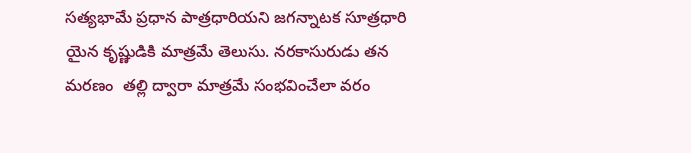సత్యభామే ప్రధాన పాత్రధారియని జగన్నాటక సూత్రధారి యైన కృష్ణుడికి మాత్రమే తెలుసు. నరకాసురుడు తన మరణం  తల్లి ద్వారా మాత్రమే సంభవించేలా వరం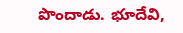పొందాడు. భూదేవి,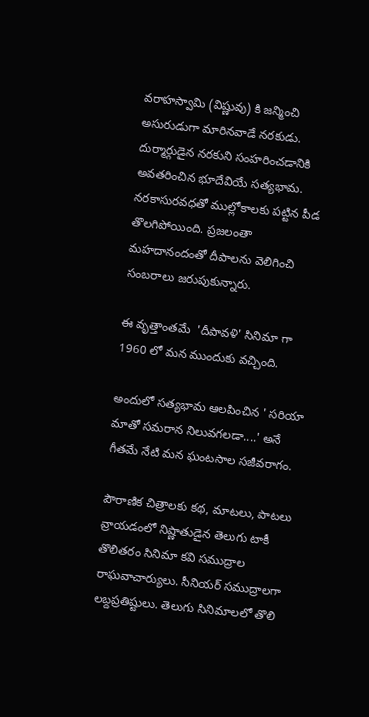వరాహస్వామి (విష్ణువు) కి జన్మించి అసురుడుగా మారినవాడే నరకుడు. దుర్మార్గుడైన నరకుని సంహరించడానికి అవతరించిన భూదేవియే సత్యభామ. నరకాసురవధతో ముల్లోకాలకు పట్టిన పీడ తొలగిపోయింది. ప్రజలంతా మహదానందంతో దీపాలను వెలిగించి సంబరాలు జరుపుకున్నారు.

ఈ వృత్తాంతమే  'దీపావళి' సినిమా గా 1960 లో మన ముందుకు వచ్చింది.

అందులో సత్యభామ ఆలపించిన ' సరియా మాతో సమరాన నిలువగలడా....' అనే గీతమే నేటి మన ఘంటసాల సజీవరాగం.

పౌరాణిక చిత్రాలకు కథ, మాటలు, పాటలు వ్రాయడంలో నిష్ణాతుడైన తెలుగు టాకీ తొలితరం సినిమా కవి సముద్రాల  రాఘవాచార్యులు. సీనియర్ సముద్రాలగా లబ్దప్రతిష్టులు. తెలుగు సినిమాలలో తొలి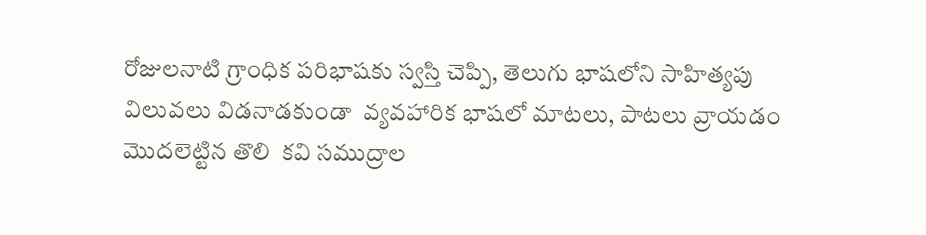రోజులనాటి గ్రాంధిక పరిభాషకు స్వస్తి చెప్పి, తెలుగు భాషలోని సాహిత్యపు విలువలు విడనాడకుండా  వ్యవహారిక భాషలో మాటలు, పాటలు వ్రాయడం మొదలెట్టిన తొలి  కవి సముద్రాల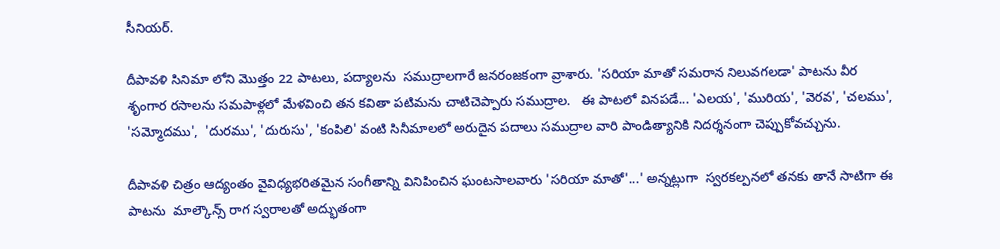సీనియర్.

దీపావళి సినిమా లోని మొత్తం 22 పాటలు, పద్యాలను  సముద్రాలగారే జనరంజకంగా వ్రాశారు. 'సరియా మాతో సమరాన నిలువగలడా' పాటను వీర శృంగార రసాలను సమపాళ్లలో మేళవించి తన కవితా పటిమను చాటిచెప్పారు సముద్రాల.   ఈ పాటలో వినపడే... 'ఎలయ', 'మురియ', 'వెరవ', 'చలము', 'సమ్మోదము',  'దురము', 'దురుసు', 'కంపిలి' వంటి సినీమాలలో అరుదైన పదాలు సముద్రాల వారి పాండిత్యానికి నిదర్శనంగా చెప్పుకోవచ్చును.

దీపావళి చిత్రం ఆద్యంతం వైవిధ్యభరితమైన సంగీతాన్ని వినిపించిన ఘంటసాలవారు 'సరియా మాతో'...' అన్నట్లుగా  స్వరకల్పనలో తనకు తానే సాటిగా ఈ పాటను  మాల్కౌన్స్ రాగ స్వరాలతో అద్భుతంగా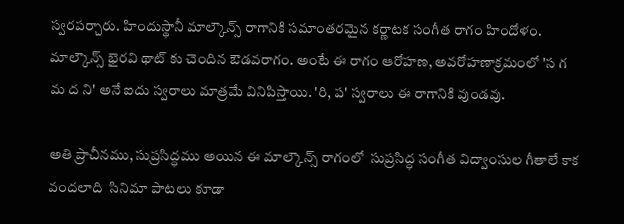స్వరపర్చారు. హిందుస్థానీ మాల్కౌన్స్ రాగానికి సమాంతరమైన కర్ణాటక సంగీత రాగం హిందోళం. మాల్కౌన్స్ భైరవి థాట్ కు చెందిన ఔడవరాగం. అంటే ఈ రాగం ఆరోహణ, అవరోహణాక్రమంలో 'స గ మ ద ని' అనే ఐదు స్వరాలు మాత్రమే వినిపిస్తాయి. 'రి, ప' స్వరాలు ఈ రాగానికి వుండవు.

అతి ప్రాచీనము, సుప్రసిద్ధము అయిన ఈ మాల్కౌన్స్ రాగంలో  సుప్రసిద్ధ సంగీత విద్వాంసుల గీతాలే కాక వందలాది  సినిమా పాటలు కూడా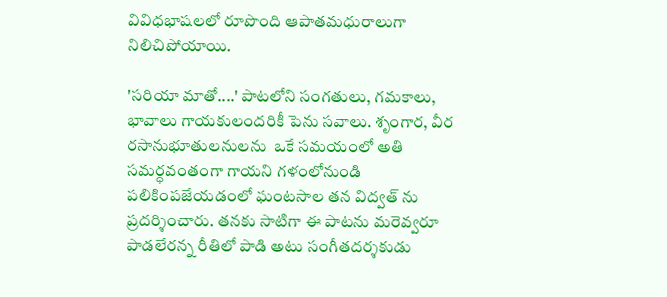వివిధభాషలలో రూపొంది ఆపాతమధురాలుగా నిలిచిపోయాయి.

'సరియా మాతో....' పాటలోని సంగతులు, గమకాలు, భావాలు గాయకులందరికీ పెను సవాలు. శృంగార, వీర రసానుభూతులనులను  ఒకే సమయంలో అతి సమర్ధవంతంగా గాయని గళంలోనుండి పలికింపజేయడంలో ఘంటసాల తన విద్వత్ ను ప్రదర్శించారు. తనకు సాటిగా ఈ పాటను మరెవ్వరూ పాడలేరన్న రీతిలో పాడి అటు సంగీతదర్శకుడు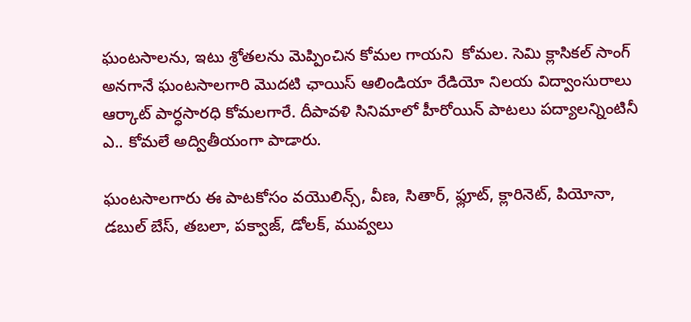ఘంటసాలను, ఇటు శ్రోతలను మెప్పించిన కోమల గాయని  కోమల. సెమి క్లాసికల్ సాంగ్ అనగానే ఘంటసాలగారి మొదటి ఛాయిస్ ఆలిండియా రేడియో నిలయ విద్వాంసురాలు  ఆర్కాట్ పార్ధసారధి కోమలగారే. దీపావళి సినిమాలో హీరోయిన్ పాటలు పద్యాలన్నింటినీ ఎ.. కోమలే అద్వితీయంగా పాడారు.

ఘంటసాలగారు ఈ పాటకోసం వయొలిన్స్, వీణ, సితార్, ఫ్లూట్, క్లారినెట్, పియోనా, డబుల్ బేస్, తబలా, పక్వాజ్, డోలక్, మువ్వలు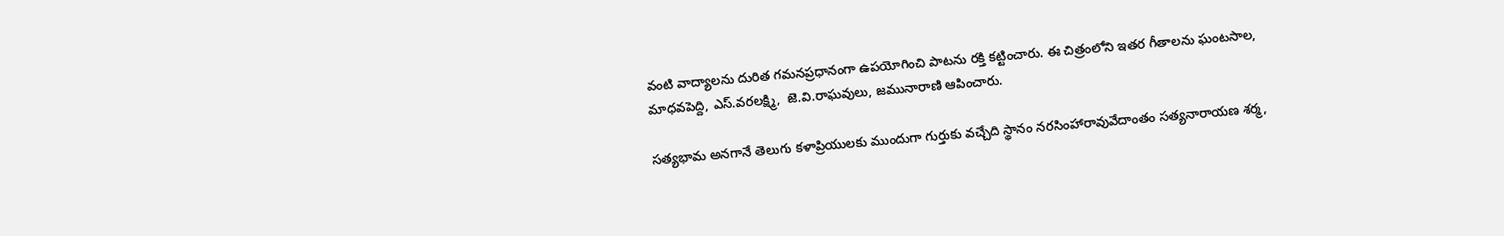వంటి వాద్యాలను దురిత గమనప్రధానంగా ఉపయోగించి పాటను రక్తి కట్టించారు. ఈ చిత్రంలోని ఇతర గీతాలను ఘంటసాల, మాధవపెద్ది, ఎస్.వరలక్ష్మి,  జె.వి.రాఘవులు, జమునారాణి ఆపించారు.

సత్యభామ అనగానే తెలుగు కళాప్రియులకు ముందుగా గుర్తుకు వచ్చేది స్థానం నరసింహారావువేదాంతం సత్యనారాయణ శర్మ,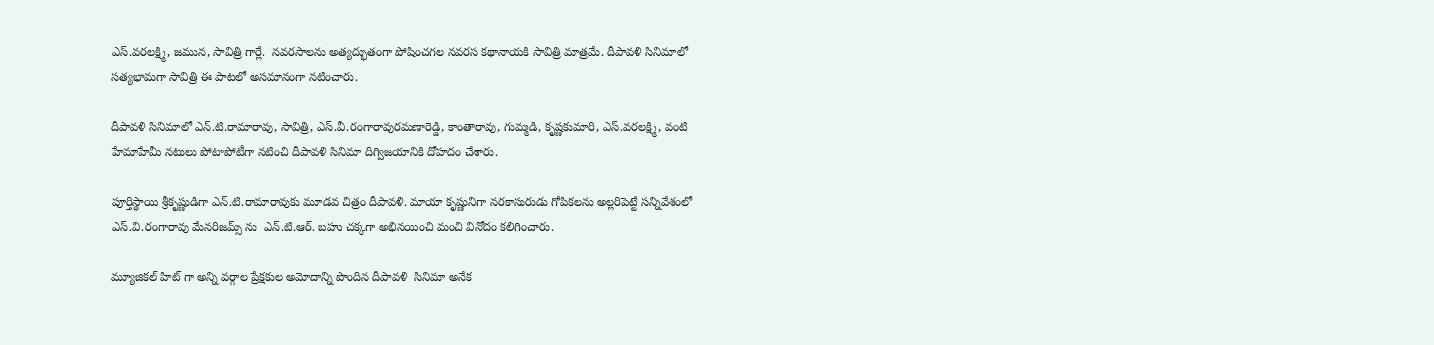ఎస్.వరలక్ష్మి, జమున, సావిత్రి గార్లే.  నవరసాలను అత్యద్భుతంగా పోషించగల నవరస కథానాయకి సావిత్రి మాత్రమే. దీపావళి సినిమాలో సత్యభామగా సావిత్రి ఈ పాటలో అసమానంగా నటించారు.

దీపావళి సినిమాలో ఎన్.టి.రామారావు, సావిత్రి, ఎస్.వీ.రంగారావురమణారెడ్డి, కాంతారావు, గుమ్మడి, కృష్ణకుమారి, ఎస్.వరలక్ష్మి, వంటి హేమాహేమీ నటులు పోటాపోటీగా నటించి దీపావళి సినిమా దిగ్విజయానికి దోహదం చేశారు.

పూర్తిస్థాయి శ్రీకృష్ణుడిగా ఎన్.టి.రామారావుకు మూడవ చిత్రం దీపావళి. మాయా కృష్ణునిగా నరకాసురుడు గోపికలను అల్లరిపెట్టే సన్నివేశంలో ఎస్.వి.రంగారావు మేనరిజమ్స్ ను  ఎన్.టి.ఆర్. బహు చక్కగా అభినయించి మంచి వినోదం కలిగించారు.

మ్యూజికల్ హిట్ గా అన్ని వర్గాల ప్రేక్షకుల అమోదాన్ని పొందిన దీపావళి  సినిమా అనేక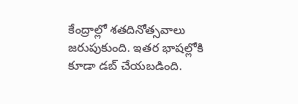కేంద్రాల్లో శతదినోత్సవాలు  జరుపుకుంది. ఇతర భాషల్లోకి కూడా డబ్ చేయబడింది.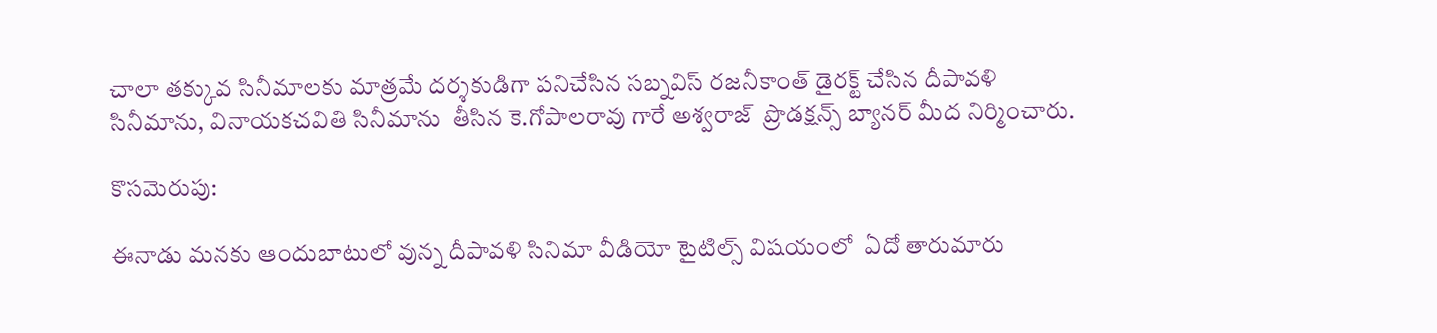చాలా తక్కువ సినీమాలకు మాత్రమే దర్శకుడిగా పనిచేసిన సబ్నవిస్ రజనీకాంత్ డైరక్ట్ చేసిన దీపావళి సినీమాను, వినాయకచవితి సినీమాను  తీసిన కె.గోపాలరావు గారే అశ్వరాజ్  ప్రొడక్షన్స్ బ్యానర్ మీద నిర్మించారు.

కొసమెరుపు:

ఈనాడు మనకు ఆందుబాటులో వున్న దీపావళి సినిమా వీడియో టైటిల్స్ విషయంలో  ఏదో తారుమారు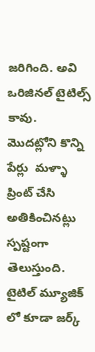జరిగింది. అవి ఒరిజినల్ టైటిల్స్ కావు.  మొదట్లోని కొన్ని  పేర్లు  మళ్ళా ప్రింట్ చేసి అతికించినట్లు స్పష్టంగా తెలుస్తుంది. టైటిల్ మ్యూజిక్ లో కూడా జర్క్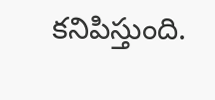కనిపిస్తుంది.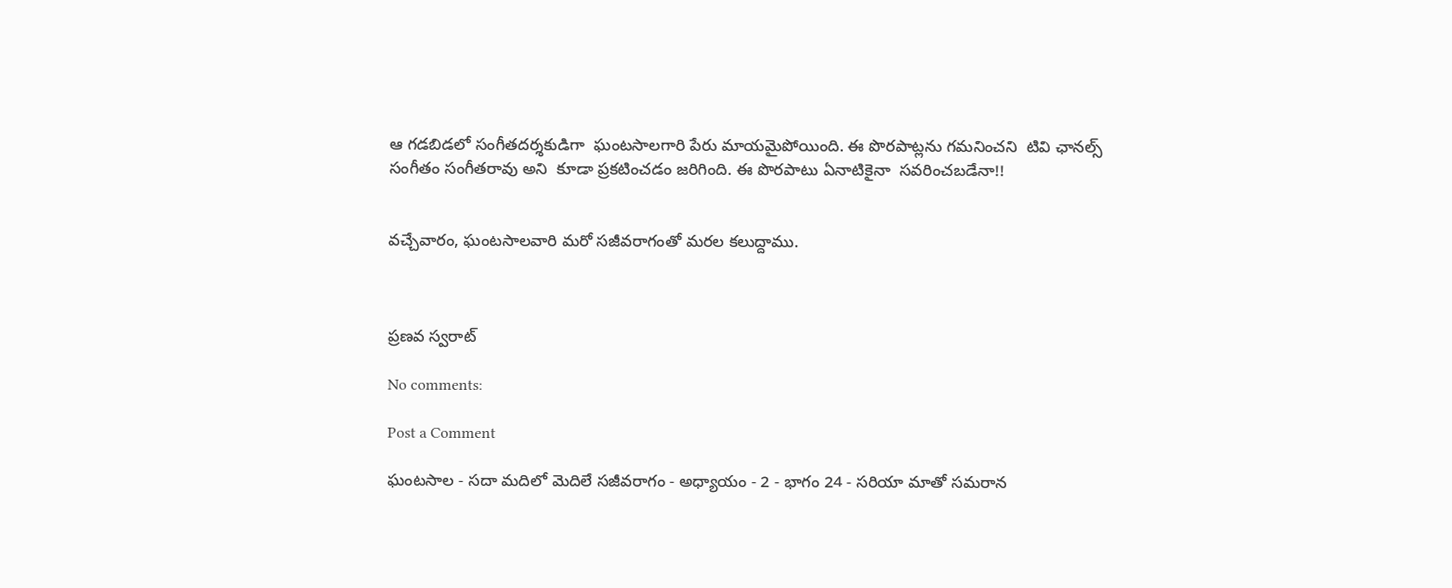ఆ గడబిడలో సంగీతదర్శకుడిగా  ఘంటసాలగారి పేరు మాయమైపోయింది. ఈ పొరపాట్లను గమనించని  టివి ఛానల్స్ సంగీతం సంగీతరావు అని  కూడా ప్రకటించడం జరిగింది. ఈ పొరపాటు ఏనాటికైనా  సవరించబడేనా!!


వచ్చేవారం, ఘంటసాలవారి మరో సజీవరాగంతో మరల కలుద్దాము.



ప్రణవ స్వరాట్

No comments:

Post a Comment

ఘంటసాల - సదా మదిలో మెదిలే సజీవరాగం - అధ్యాయం - 2 - భాగం 24 - సరియా మాతో సమరాన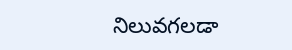నిలువగలడా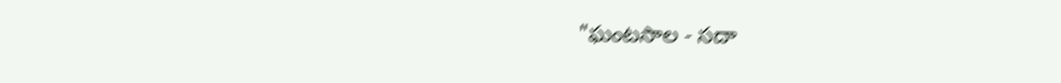"ఘంటసాల - సదా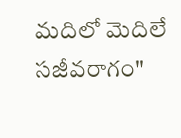మదిలో మెదిలే సజీవరాగం"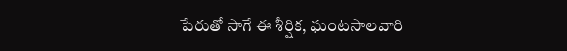పేరుతో సాగే ఈ శీర్షిక, ఘంటసాలవారి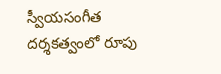స్వీయసంగీత దర్శకత్వంలో రూపు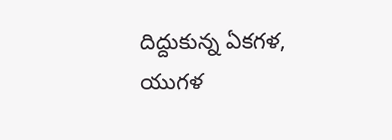దిద్దుకున్న ఏకగళ, యుగళ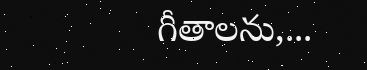గీతాలను,...